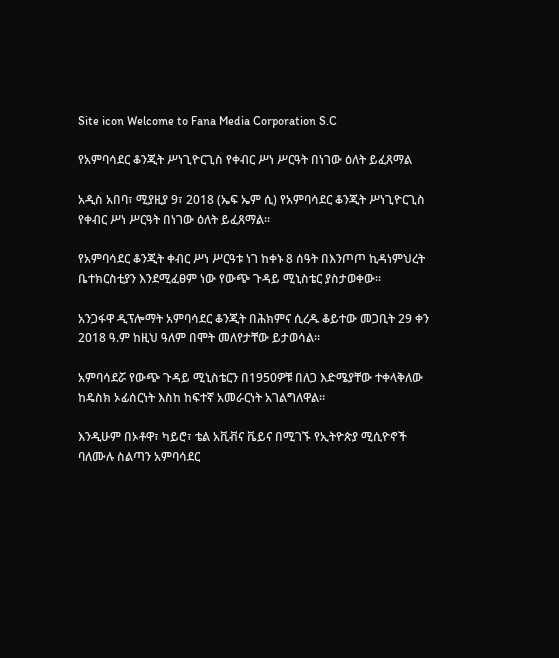Site icon Welcome to Fana Media Corporation S.C

የአምባሳደር ቆንጂት ሥነጊዮርጊስ የቀብር ሥነ ሥርዓት በነገው ዕለት ይፈጸማል

አዲስ አበባ፣ ሚያዚያ 9፣ 2018 (ኤፍ ኤም ሲ) የአምባሳደር ቆንጂት ሥነጊዮርጊስ የቀብር ሥነ ሥርዓት በነገው ዕለት ይፈጸማል።

የአምባሳደር ቆንጂት ቀብር ሥነ ሥርዓቱ ነገ ከቀኑ 8 ሰዓት በእንጦጦ ኪዳነምህረት ቤተክርስቲያን እንደሚፈፀም ነው የውጭ ጉዳይ ሚኒስቴር ያስታወቀው።

አንጋፋዋ ዲፕሎማት አምባሳደር ቆንጂት በሕክምና ሲረዱ ቆይተው መጋቢት 29 ቀን 2018 ዓ.ም ከዚህ ዓለም በሞት መለየታቸው ይታወሳል።

አምባሳደሯ የውጭ ጉዳይ ሚኒስቴርን በ1950ዎቹ በለጋ እድሜያቸው ተቀላቅለው ከዴስክ ኦፊሰርነት እስከ ከፍተኛ አመራርነት አገልግለዋል።

እንዲሁም በኦቶዋ፣ ካይሮ፣ ቴል አቪቭና ቬይና በሚገኙ የኢትዮጵያ ሚሲዮኖች ባለሙሉ ስልጣን አምባሳደር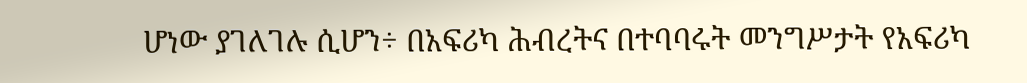ሆነው ያገለገሉ ሲሆን÷ በአፍሪካ ሕብረትና በተባባሩት መንግሥታት የአፍሪካ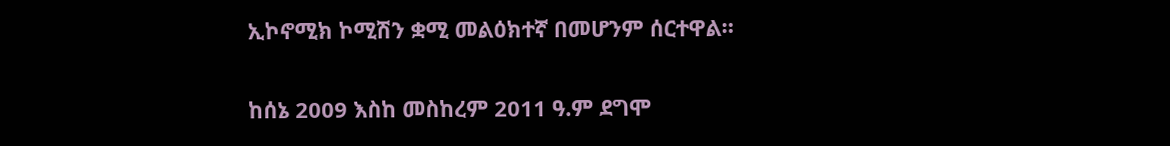ኢኮኖሚክ ኮሚሽን ቋሚ መልዕክተኛ በመሆንም ሰርተዋል።

ከሰኔ 2009 እስከ መስከረም 2011 ዓ.ም ደግሞ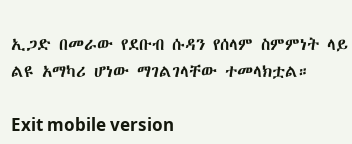ኢጋድ በመራው የደቡብ ሱዳን የሰላም ስምምነት ላይ ልዩ አማካሪ ሆነው ማገልገላቸው ተመላክቷል።

Exit mobile version